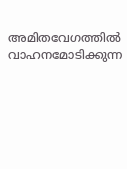അമിതവേഗത്തിൽ വാഹനമോടിക്കുന്ന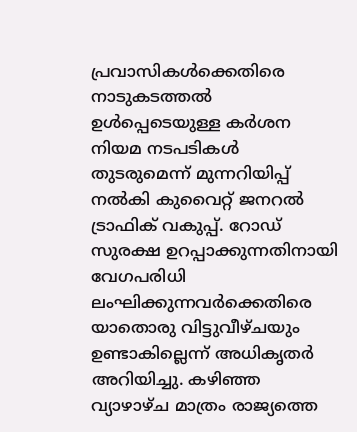പ്രവാസികൾക്കെതിരെ നാടുകടത്തൽ ഉൾപ്പെടെയുള്ള കർശന നിയമ നടപടികൾ തുടരുമെന്ന് മുന്നറിയിപ്പ് നൽകി കുവൈറ്റ് ജനറൽ ട്രാഫിക് വകുപ്പ്. റോഡ് സുരക്ഷ ഉറപ്പാക്കുന്നതിനായി വേഗപരിധി ലംഘിക്കുന്നവർക്കെതിരെ യാതൊരു വിട്ടുവീഴ്ചയും ഉണ്ടാകില്ലെന്ന് അധികൃതർ അറിയിച്ചു. കഴിഞ്ഞ വ്യാഴാഴ്ച മാത്രം രാജ്യത്തെ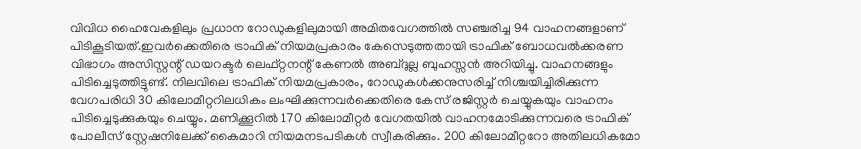വിവിധ ഹൈവേകളിലും പ്രധാന റോഡുകളിലുമായി അമിതവേഗത്തിൽ സഞ്ചരിച്ച 94 വാഹനങ്ങളാണ് പിടികൂടിയത്.ഇവർക്കെതിരെ ട്രാഫിക് നിയമപ്രകാരം കേസെടുത്തതായി ട്രാഫിക് ബോധവൽക്കരണ വിഭാഗം അസിസ്റ്റന്റ് ഡയറക്ടർ ലെഫ്റ്റനന്റ് കേണൽ അബ്ദുല്ല ബുഹസ്സൻ അറിയിച്ചു. വാഹനങ്ങളും പിടിച്ചെടുത്തിട്ടുണ്ട്. നിലവിലെ ട്രാഫിക് നിയമപ്രകാരം, റോഡുകൾക്കനുസരിച്ച് നിശ്ചയിച്ചിരിക്കുന്ന വേഗപരിധി 30 കിലോമീറ്ററിലധികം ലംഘിക്കുന്നവർക്കെതിരെ കേസ് രജിസ്റ്റർ ചെയ്യുകയും വാഹനം പിടിച്ചെടുക്കുകയും ചെയ്യും. മണിക്കൂറിൽ 170 കിലോമീറ്റർ വേഗതയിൽ വാഹനമോടിക്കുന്നവരെ ട്രാഫിക് പോലീസ് സ്റ്റേഷനിലേക്ക് കൈമാറി നിയമനടപടികൾ സ്വീകരിക്കും. 200 കിലോമീറ്ററോ അതിലധികമോ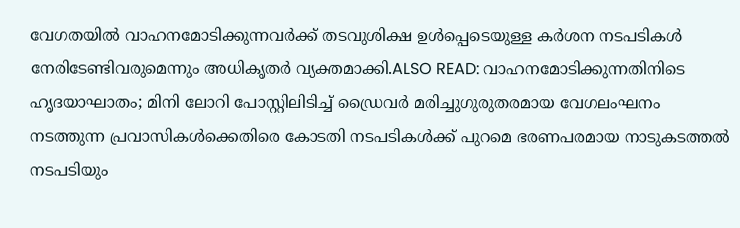വേഗതയിൽ വാഹനമോടിക്കുന്നവർക്ക് തടവുശിക്ഷ ഉൾപ്പെടെയുള്ള കർശന നടപടികൾ നേരിടേണ്ടിവരുമെന്നും അധികൃതർ വ്യക്തമാക്കി.ALSO READ: വാഹനമോടിക്കുന്നതിനിടെ ഹൃദയാഘാതം; മിനി ലോറി പോസ്റ്റിലിടിച്ച് ഡ്രൈവർ മരിച്ചുഗുരുതരമായ വേഗലംഘനം നടത്തുന്ന പ്രവാസികൾക്കെതിരെ കോടതി നടപടികൾക്ക് പുറമെ ഭരണപരമായ നാടുകടത്തൽ നടപടിയും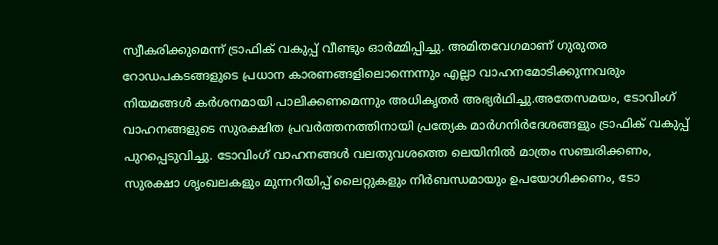സ്വീകരിക്കുമെന്ന് ട്രാഫിക് വകുപ്പ് വീണ്ടും ഓർമ്മിപ്പിച്ചു. അമിതവേഗമാണ് ഗുരുതര റോഡപകടങ്ങളുടെ പ്രധാന കാരണങ്ങളിലൊന്നെന്നും എല്ലാ വാഹനമോടിക്കുന്നവരും നിയമങ്ങൾ കർശനമായി പാലിക്കണമെന്നും അധികൃതർ അഭ്യർഥിച്ചു.അതേസമയം, ടോവിംഗ് വാഹനങ്ങളുടെ സുരക്ഷിത പ്രവർത്തനത്തിനായി പ്രത്യേക മാർഗനിർദേശങ്ങളും ട്രാഫിക് വകുപ്പ് പുറപ്പെടുവിച്ചു. ടോവിംഗ് വാഹനങ്ങൾ വലതുവശത്തെ ലെയിനിൽ മാത്രം സഞ്ചരിക്കണം, സുരക്ഷാ ശൃംഖലകളും മുന്നറിയിപ്പ് ലൈറ്റുകളും നിർബന്ധമായും ഉപയോഗിക്കണം, ടോ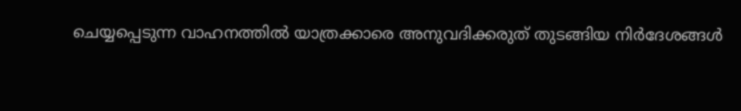ചെയ്യപ്പെടുന്ന വാഹനത്തിൽ യാത്രക്കാരെ അനുവദിക്കരുത് തുടങ്ങിയ നിർദേശങ്ങൾ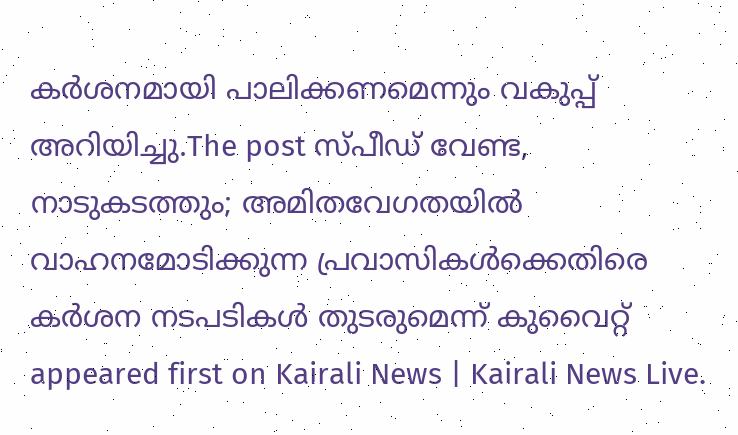കർശനമായി പാലിക്കണമെന്നും വകുപ്പ് അറിയിച്ചു.The post സ്പീഡ് വേണ്ട, നാടുകടത്തും; അമിതവേഗതയിൽ വാഹനമോടിക്കുന്ന പ്രവാസികൾക്കെതിരെ കർശന നടപടികൾ തുടരുമെന്ന് കുവൈറ്റ് appeared first on Kairali News | Kairali News Live.